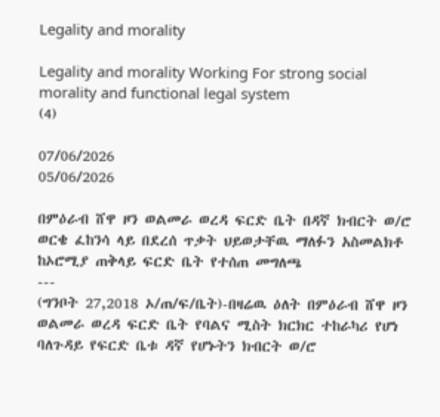Legality and morality

Legality and morality Working For strong social morality and functional legal system
(4)

07/06/2026
05/06/2026

በምዕራብ ሸዋ ዞን ወልመራ ወረዳ ፍርድ ቤት በዳኛ ክብርት ወ/ሮ ወርቄ ፈከንሳ ላይ በደረሰ ጥቃት ህይወታቸዉ ማለፉን አስመልክቶ ከኦሮሚያ ጠቅላይ ፍርድ ቤት የተሰጠ መግለጫ
---
(ግንቦት 27,2018 ኦ/ጠ/ፍ/ቤት)-በዛሬዉ ዕለት በምዕራብ ሸዋ ዞን ወልመራ ወረዳ ፍርድ ቤት የባልና ሚስት ክርክር ተከራካሪ የሆነ ባለጉዳይ የፍርድ ቤቱ ዳኛ የሆኑትን ክብርት ወ/ሮ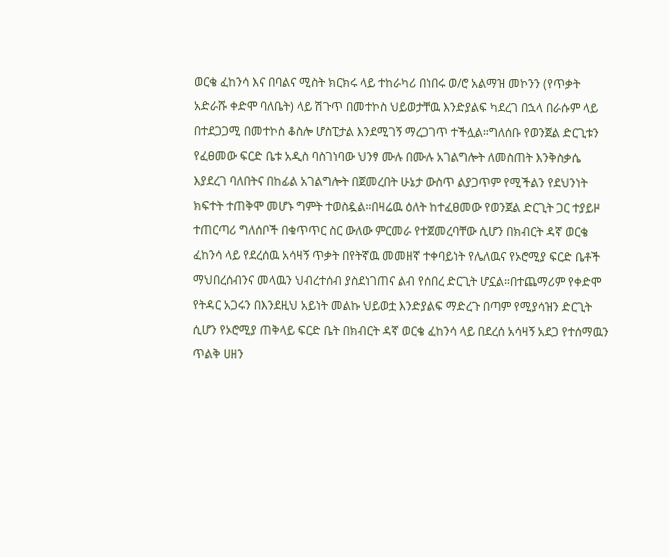ወርቄ ፈከንሳ እና በባልና ሚስት ክርክሩ ላይ ተከራካሪ በነበሩ ወ/ሮ አልማዝ መኮንን (የጥቃት አድራሹ ቀድሞ ባለቤት) ላይ ሽጉጥ በመተኮስ ህይወታቸዉ እንድያልፍ ካደረገ በኋላ በራሱም ላይ በተደጋጋሚ በመተኮስ ቆስሎ ሆስፒታል እንደሚገኝ ማረጋገጥ ተችሏል።ግለሰቡ የወንጀል ድርጊቱን የፈፀመው ፍርድ ቤቱ አዲስ ባስገነባው ህንፃ ሙሉ በሙሉ አገልግሎት ለመስጠት እንቅስቃሴ እያደረገ ባለበትና በከፊል አገልግሎት በጀመረበት ሁኔታ ውስጥ ልያጋጥም የሚችልን የደህንነት ክፍተት ተጠቅሞ መሆኑ ግምት ተወስዷል።በዛሬዉ ዕለት ከተፈፀመው የወንጀል ድርጊት ጋር ተያይዞ ተጠርጣሪ ግለሰቦች በቁጥጥር ስር ውለው ምርመራ የተጀመረባቸው ሲሆን በክብርት ዳኛ ወርቄ ፈከንሳ ላይ የደረሰዉ አሳዛኝ ጥቃት በየትኛዉ መመዘኛ ተቀባይነት የሌለዉና የኦሮሚያ ፍርድ ቤቶች ማህበረሰብንና መላዉን ህብረተሰብ ያስደነገጠና ልብ የሰበረ ድርጊት ሆኗል።በተጨማሪም የቀድሞ የትዳር አጋሩን በእንደዚህ አይነት መልኩ ህይወቷ እንድያልፍ ማድረጉ በጣም የሚያሳዝን ድርጊት ሲሆን የኦሮሚያ ጠቅላይ ፍርድ ቤት በክብርት ዳኛ ወርቄ ፈከንሳ ላይ በደረሰ አሳዛኝ አደጋ የተሰማዉን ጥልቅ ሀዘን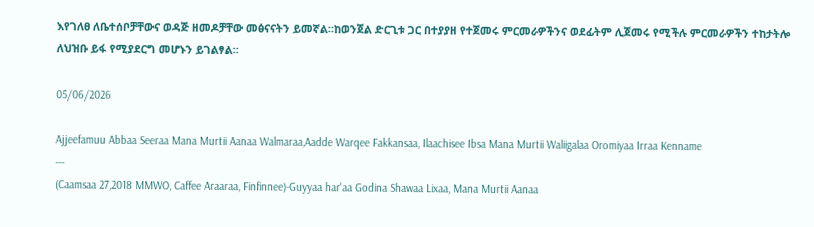እየገለፀ ለቤተሰቦቻቸውና ወዳጅ ዘመዶቻቸው መፅናናትን ይመኛል።ከወንጀል ድርጊቱ ጋር በተያያዘ የተጀመሩ ምርመራዎችንና ወደፊትም ሊጀመሩ የሚችሉ ምርመራዎችን ተከታትሎ ለህዝቡ ይፋ የሚያደርግ መሆኑን ይገልፃል።

05/06/2026

Ajjeefamuu Abbaa Seeraa Mana Murtii Aanaa Walmaraa,Aadde Warqee Fakkansaa, Ilaachisee Ibsa Mana Murtii Waliigalaa Oromiyaa Irraa Kenname
---
(Caamsaa 27,2018 MMWO, Caffee Araaraa, Finfinnee)-Guyyaa har'aa Godina Shawaa Lixaa, Mana Murtii Aanaa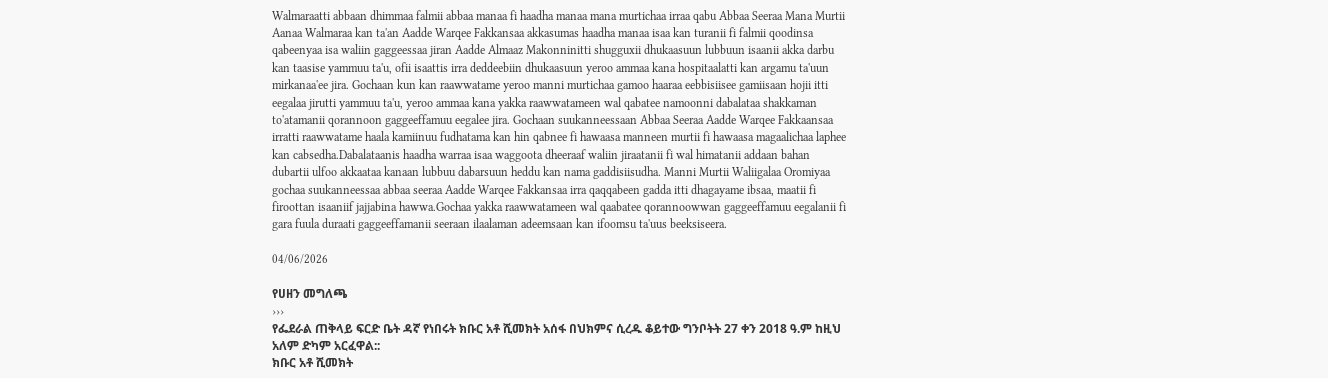Walmaraatti abbaan dhimmaa falmii abbaa manaa fi haadha manaa mana murtichaa irraa qabu Abbaa Seeraa Mana Murtii Aanaa Walmaraa kan ta'an Aadde Warqee Fakkansaa akkasumas haadha manaa isaa kan turanii fi falmii qoodinsa qabeenyaa isa waliin gaggeessaa jiran Aadde Almaaz Makonninitti shugguxii dhukaasuun lubbuun isaanii akka darbu kan taasise yammuu ta'u, ofii isaattis irra deddeebiin dhukaasuun yeroo ammaa kana hospitaalatti kan argamu ta'uun mirkanaa'ee jira. Gochaan kun kan raawwatame yeroo manni murtichaa gamoo haaraa eebbisiisee gamiisaan hojii itti eegalaa jirutti yammuu ta'u, yeroo ammaa kana yakka raawwatameen wal qabatee namoonni dabalataa shakkaman to'atamanii qorannoon gaggeeffamuu eegalee jira. Gochaan suukanneessaan Abbaa Seeraa Aadde Warqee Fakkaansaa irratti raawwatame haala kamiinuu fudhatama kan hin qabnee fi hawaasa manneen murtii fi hawaasa magaalichaa laphee kan cabsedha.Dabalataanis haadha warraa isaa waggoota dheeraaf waliin jiraatanii fi wal himatanii addaan bahan dubartii ulfoo akkaataa kanaan lubbuu dabarsuun heddu kan nama gaddisiisudha. Manni Murtii Waliigalaa Oromiyaa gochaa suukanneessaa abbaa seeraa Aadde Warqee Fakkansaa irra qaqqabeen gadda itti dhagayame ibsaa, maatii fi firoottan isaaniif jajjabina hawwa.Gochaa yakka raawwatameen wal qaabatee qorannoowwan gaggeeffamuu eegalanii fi gara fuula duraati gaggeeffamanii seeraan ilaalaman adeemsaan kan ifoomsu ta'uus beeksiseera.

04/06/2026

የሀዘን መግለጫ
›››
የፌደራል ጠቅላይ ፍርድ ቤት ዳኛ የነበሩት ክቡር አቶ ሺመክት አሰፋ በህክምና ሲረዱ ቆይተው ግንቦትት 27 ቀን 2018 ዓ.ም ከዚህ አለም ድካም አርፈዋል::
ክቡር አቶ ሺመክት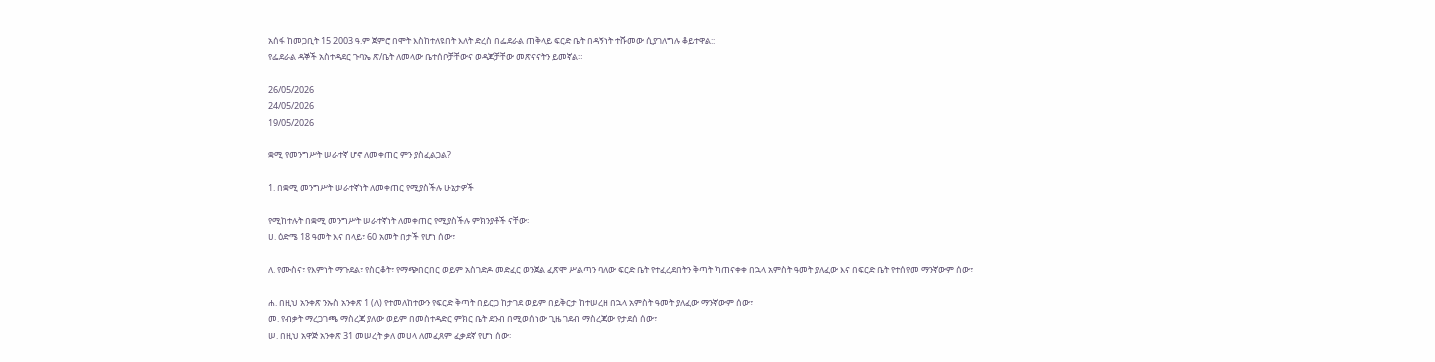አሰፋ ከመጋቢት 15 2003 ዓ.ም ጀምሮ በሞት እስከተለዩበት እለት ድረስ በፌደራል ጠቅላይ ፍርድ ቤት በዳኝነት ተሹመው ሲያገለግሉ ቆይተዋል::
የፌደራል ዳኞች አስተዳደር ጉባኤ ጽ/ቤት ለመላው ቤተሰቦቻቸውና ወዳጆቻቸው መጽናናትን ይመኛል።

26/05/2026
24/05/2026
19/05/2026

ቋሚ የመንግሥት ሠራተኛ ሆኖ ለመቀጠር ምን ያስፈልጋል?

1. በቋሚ መንግሥት ሠራተኛነት ለመቀጠር የሚያስችሉ ሁኔታዎች

የሚከተሉት በቋሚ መንግሥት ሠራተኛነት ለመቀጠር የሚያስችሉ ምክንያቶች ናቸው፡
ሀ. ዕድሜ 18 ዓመት እና በላይ፣ 60 አመት በታች የሆነ ሰው፣

ለ. የሙስና፣ የእምነት ማጉደል፣ የስርቆት፣ የማጭበርበር ወይም አስገድዶ መድፈር ወንጀል ፈጽሞ ሥልጣን ባለው ፍርድ ቤት የተፈረደበትን ቅጣት ካጠናቀቀ በኋላ አምስት ዓመት ያለፈው እና በፍርድ ቤት የተሰየመ ማንኛውም ሰው፣

ሐ. በዚህ አንቀጽ ንኡስ አንቀጽ 1 (ለ) የተመለከተውን የፍርድ ቅጣት በይርጋ ከታገደ ወይም በይቅርታ ከተሠረዘ በኋላ አምስት ዓመት ያለፈው ማንኛውም ሰው፣
መ. የብቃት ማረጋገጫ ማስረጃ ያለው ወይም በመስተዳድር ምክር ቤት ደንብ በሚወሰነው ጊዜ ገደብ ማስረጃው የታደሰ ሰው፣
ሠ. በዚህ አዋጅ አንቀጽ 31 መሠረት ቃለ መሀላ ለመፈጸም ፈቃደኛ የሆነ ሰው፡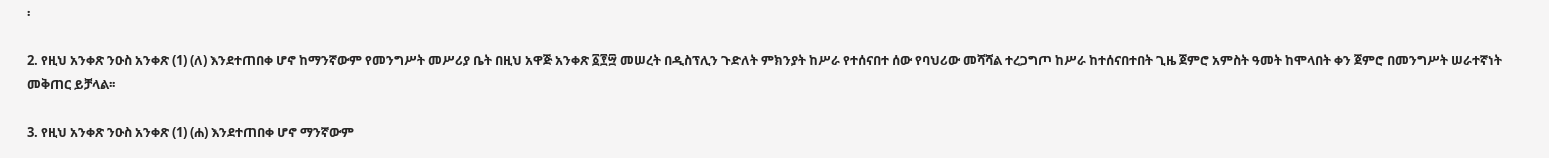፡

2. የዚህ አንቀጽ ንዑስ አንቀጽ (1) (ለ) እንደተጠበቀ ሆኖ ከማንኛውም የመንግሥት መሥሪያ ቤት በዚህ አዋጅ አንቀጽ ፩፻፵ መሠረት በዲስፕሊን ጉድለት ምክንያት ከሥራ የተሰናበተ ሰው የባህሪው መሻሻል ተረጋግጦ ከሥራ ከተሰናበተበት ጊዜ ጀምሮ አምስት ዓመት ከሞላበት ቀን ጀምሮ በመንግሥት ሠራተኛነት መቅጠር ይቻላል፡፡

3. የዚህ አንቀጽ ንዑስ አንቀጽ (1) (ሐ) እንደተጠበቀ ሆኖ ማንኛውም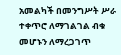አመልካች በመንግሥት ሥራ ተቀጥሮ ለማገልገል ብቁ መሆኑን ለማረጋገጥ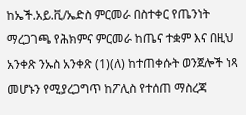ከኤች.አይ.ቪ/ኤድስ ምርመራ በስተቀር የጤንነት ማረጋገጫ የሕክምና ምርመራ ከጤና ተቋም እና በዚህ አንቀጽ ንኡስ አንቀጽ (1)(ለ) ከተጠቀሱት ወንጀሎች ነጻ መሆኑን የሚያረጋግጥ ከፖሊስ የተሰጠ ማስረጃ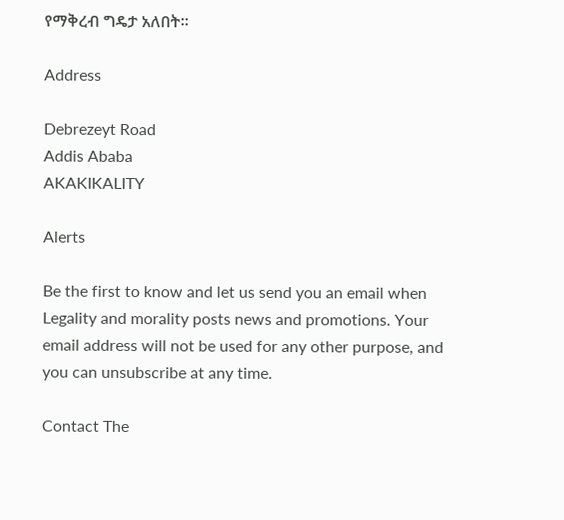የማቅረብ ግዴታ አለበት፡፡

Address

Debrezeyt Road
Addis Ababa
AKAKIKALITY

Alerts

Be the first to know and let us send you an email when Legality and morality posts news and promotions. Your email address will not be used for any other purpose, and you can unsubscribe at any time.

Contact The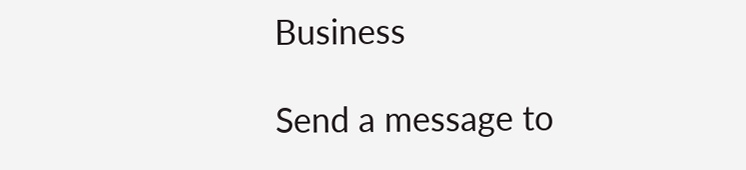Business

Send a message to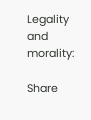Legality and morality:

Share